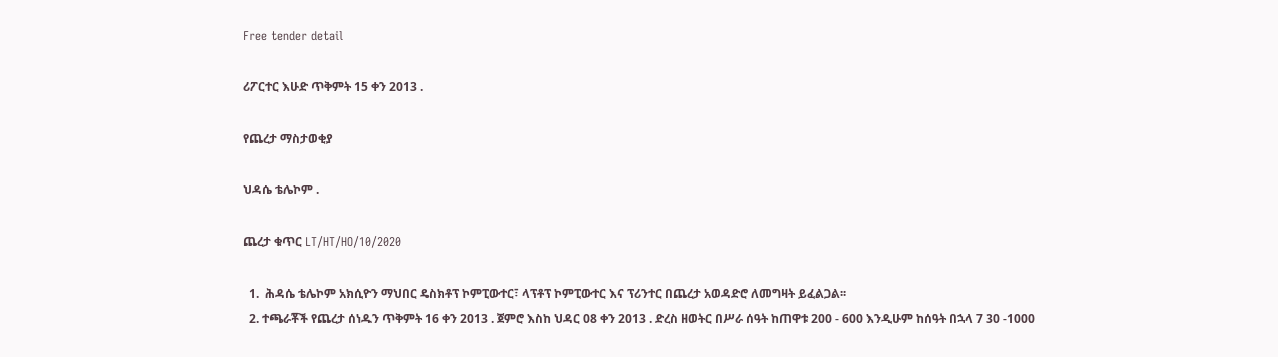Free tender detail

ሪፖርተር እሁድ ጥቅምት 15 ቀን 2013 .

የጨረታ ማስታወቂያ

ህዳሴ ቴሌኮም .

ጨረታ ቁጥር LT/HT/HO/10/2020

  1.  ሕዳሴ ቴሌኮም አክሲዮን ማህበር ዴስክቶፕ ኮምፒውተር፣ ላፕቶፕ ኮምፒውተር እና ፕሪንተር በጨረታ አወዳድሮ ለመግዛት ይፈልጋል፡፡
  2. ተጫራቾች የጨረታ ሰነዱን ጥቅምት 16 ቀን 2013 . ጀምሮ እስከ ህዳር 08 ቀን 2013 . ድረስ ዘወትር በሥራ ሰዓት ከጠዋቱ 200 - 600 እንዲሁም ከሰዓት በኋላ 7 30 -1000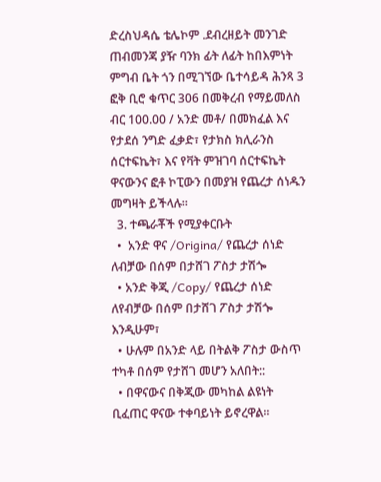ድረስህዳሴ ቴሌኮም .ደብረዘይት መንገድ ጠብመንጃ ያዥ ባንክ ፊት ለፊት ከበእምነት ምግብ ቤት ጎን በሚገኘው ቤተሳይዳ ሕንጻ 3 ፎቅ ቢሮ ቁጥር 306 በመቅረብ የማይመለስ ብር 100.00 / አንድ መቶ/ በመክፈል እና የታደሰ ንግድ ፈቃድ፣ የታክስ ክሊራንስ ሰርተፍኬት፣ እና የቫት ምዝገባ ሰርተፍኬት ዋናውንና ፎቶ ኮፒውን በመያዝ የጨረታ ሰነዱን መግዛት ይችላሉ።
  3. ተጫራቾች የሚያቀርቡት
  •  አንድ ዋና /Origina/ የጨረታ ሰነድ ለብቻው በሰም በታሸገ ፖስታ ታሽጐ
  • አንድ ቅጂ /Copy/ የጨረታ ሰነድ ለየብቻው በሰም በታሸገ ፖስታ ታሽጐ እንዲሁም፣
  • ሁሉም በአንድ ላይ በትልቅ ፖስታ ውስጥ ተካቶ በሰም የታሸገ መሆን አለበት::
  • በዋናውና በቅጂው መካከል ልዩነት ቢፈጠር ዋናው ተቀባይነት ይኖረዋል፡፡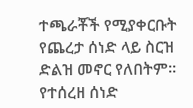ተጫራቾች የሚያቀርቡት የጨረታ ሰነድ ላይ ስርዝ ድልዝ መኖር የለበትም። የተሰረዘ ሰነድ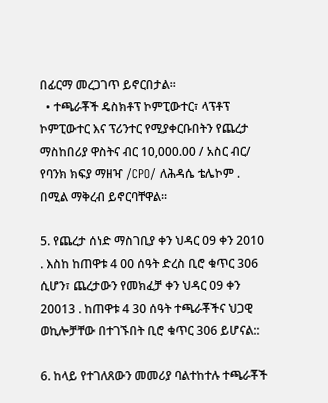በፊርማ መረጋገጥ ይኖርበታል፡፡
  • ተጫራቾች ዴስክቶፕ ኮምፒውተር፣ ላፕቶፕ ኮምፒውተር እና ፕሪንተር የሚያቀርቡበትን የጨረታ ማስከበሪያ ዋስትና ብር 10,000.00 / አስር ብር/ የባንክ ክፍያ ማዘዣ /CPO/ ለሕዳሴ ቴሌኮም . በሚል ማቅረብ ይኖርባቸዋል፡፡

5. የጨረታ ሰነድ ማስገቢያ ቀን ህዳር 09 ቀን 2010 . እስከ ከጠዋቱ 4 00 ሰዓት ድረስ ቢሮ ቁጥር 306 ሲሆን፣ ጨረታውን የመክፈቻ ቀን ህዳር 09 ቀን 20013 . ከጠዋቱ 4 30 ሰዓት ተጫራቾችና ህጋዊ ወኪሎቻቸው በተገኙበት ቢሮ ቁጥር 306 ይሆናል::

6. ከላይ የተገለጸውን መመሪያ ባልተከተሉ ተጫራቾች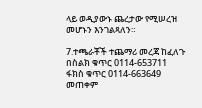ላይ ወዲያውኑ ጨረታው የሚሠረዝ መሆኑን እንገልጻለን።

7.ተጫራቾች ተጨማሪ መረጃ ከፈለጉ በስልክ ቁጥር 0114-653711 ፋክስ ቁጥር 0114-663649 መጠቀም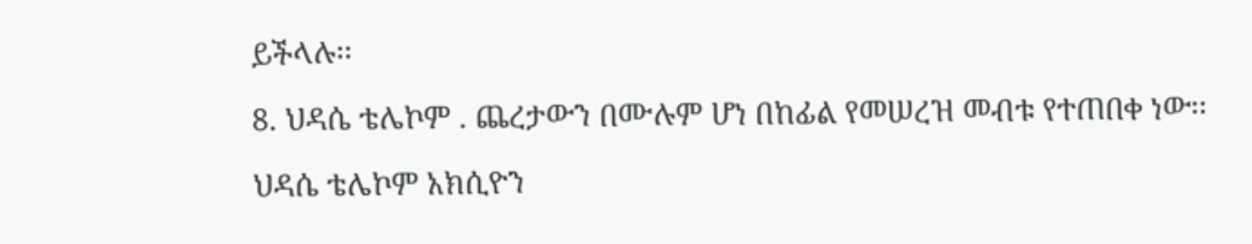ይችላሉ፡፡

8. ህዳሴ ቴሌኮም . ጨረታውን በሙሉም ሆነ በከፊል የመሠረዝ መብቱ የተጠበቀ ነው፡፡

ህዳሴ ቴሌኮም አክሲዮን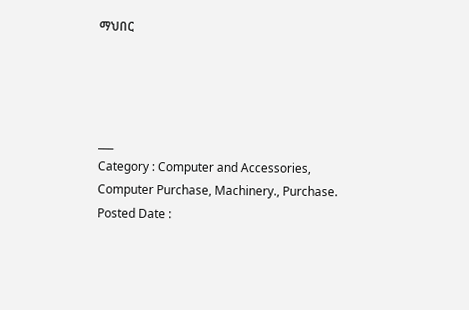ማህበር




___
Category : Computer and Accessories, Computer Purchase, Machinery., Purchase.
Posted Date :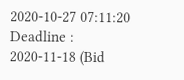2020-10-27 07:11:20
Deadline :
2020-11-18 (Bid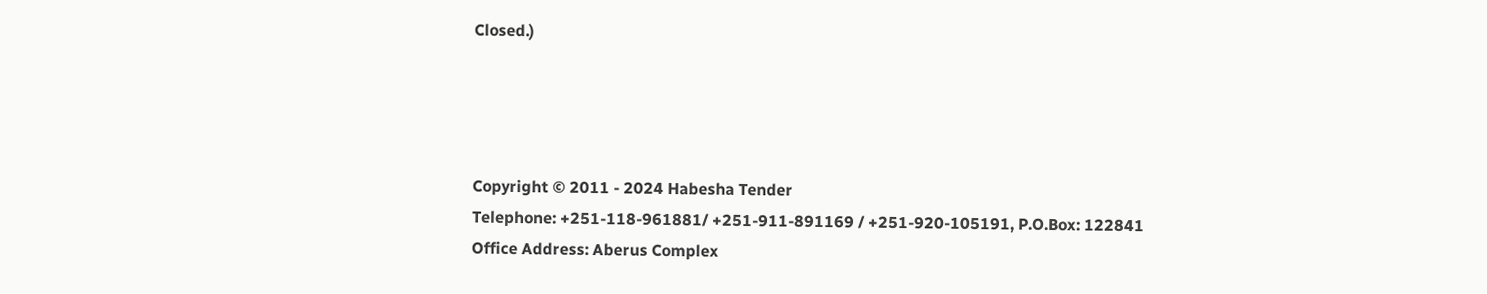Closed.)




Copyright © 2011 - 2024 Habesha Tender
Telephone: +251-118-961881/ +251-911-891169 / +251-920-105191, P.O.Box: 122841
Office Address: Aberus Complex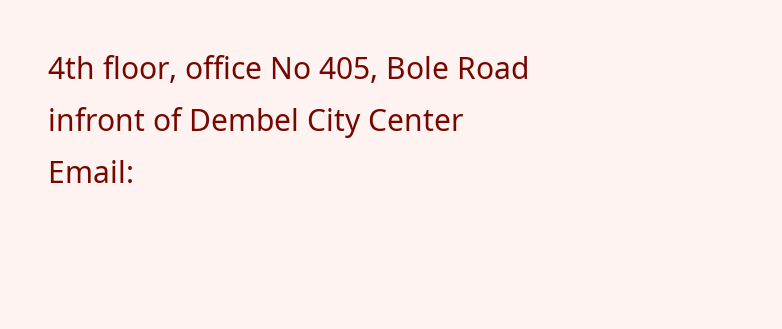4th floor, office No 405, Bole Road infront of Dembel City Center
Email: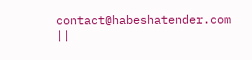contact@habeshatender.com ||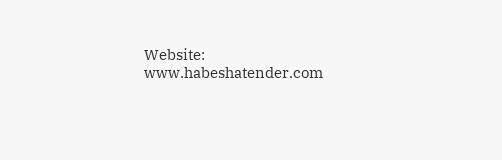Website: www.habeshatender.com